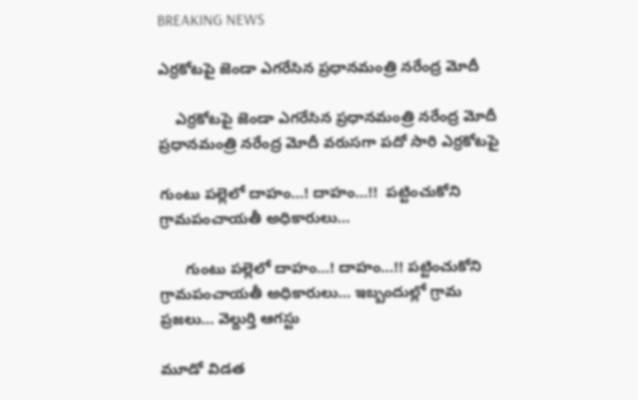BREAKING NEWS

ఎర్రకోటపై జెండా ఎగరేసిన ప్రధానమంత్రి నరేంద్ర మోదీ

    ఎర్రకోటపై జెండా ఎగరేసిన ప్రధానమంత్రి నరేంద్ర మోదీ ప్రధానమంత్రి నరేంద్ర మోదీ వరుసగా పదో సారి ఎర్రకోటపై

గుంటు పల్లెలో దాహం…! దాహం…!!  పట్టించుకోని గ్రామపంచాయతీ అధికారులు…

      గుంటు పల్లెలో దాహం…! దాహం…!! పట్టించుకోని గ్రామపంచాయతీ అధికారులు… ఇబ్బందుల్లో గ్రామ ప్రజలు… వెల్దుర్తి ఆగస్టు

మూడో విడత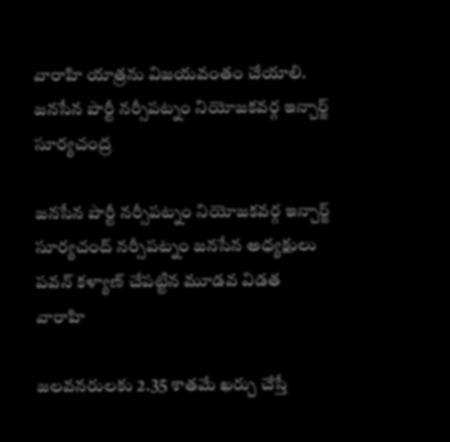వారాహి యాత్రను విజయవంతం చేయాలి. జనసేన పార్టీ నర్సీపట్నం నియోజకవర్గ ఇన్చార్జ్ సూర్యచంద్ర

జనసేన పార్టీ నర్సీపట్నం నియోజకవర్గ ఇన్చార్జ్ సూర్యచంద్ నర్సీపట్నం జనసేన అధ్యక్షులు పవన్ కళ్యాణ్ చేపట్టిన మూడవ విడత వారాహి

జలవనరులకు 2.35 శాతమే ఖర్చు చేస్తే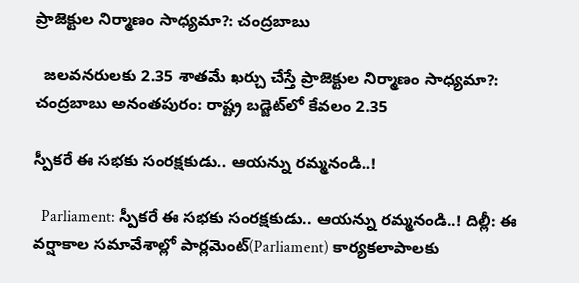ప్రాజెక్టుల నిర్మాణం సాధ్యమా?: చంద్రబాబు

  జలవనరులకు 2.35 శాతమే ఖర్చు చేస్తే ప్రాజెక్టుల నిర్మాణం సాధ్యమా?: చంద్రబాబు అనంతపురం: రాష్ట్ర బడ్జెట్‌లో కేవలం 2.35

స్పీకరే ఈ సభకు సంరక్షకుడు.. ఆయన్ను రమ్మనండి..!

  Parliament: స్పీకరే ఈ సభకు సంరక్షకుడు.. ఆయన్ను రమ్మనండి..! దిల్లీ: ఈ వర్షాకాల సమావేశాల్లో పార్లమెంట్(Parliament) కార్యకలాపాలకు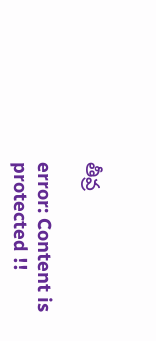తీవ్ర

error: Content is protected !!